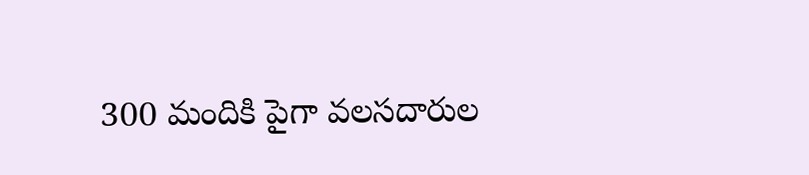300 మందికి పైగా వలసదారుల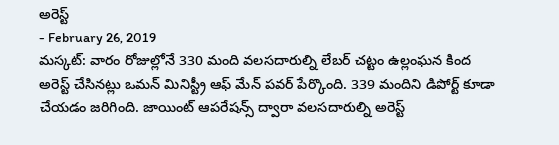అరెస్ట్
- February 26, 2019
మస్కట్: వారం రోజుల్లోనే 330 మంది వలసదారుల్ని లేబర్ చట్టం ఉల్లంఘన కింద అరెస్ట్ చేసినట్లు ఒమన్ మినిస్ట్రీ ఆఫ్ మేన్ పవర్ పేర్కొంది. 339 మందిని డిపోర్ట్ కూడా చేయడం జరిగింది. జాయింట్ ఆపరేషన్స్ ద్వారా వలసదారుల్ని అరెస్ట్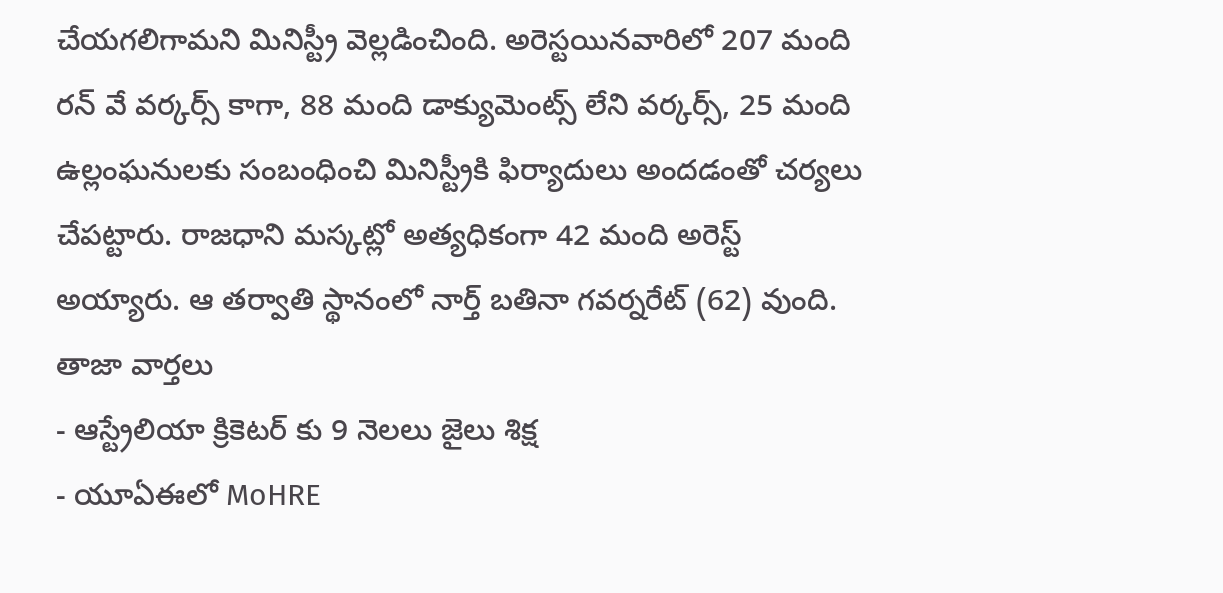చేయగలిగామని మినిస్ట్రీ వెల్లడించింది. అరెస్టయినవారిలో 207 మంది రన్ వే వర్కర్స్ కాగా, 88 మంది డాక్యుమెంట్స్ లేని వర్కర్స్, 25 మంది ఉల్లంఘనులకు సంబంధించి మినిస్ట్రీకి ఫిర్యాదులు అందడంతో చర్యలు చేపట్టారు. రాజధాని మస్కట్లో అత్యధికంగా 42 మంది అరెస్ట్ అయ్యారు. ఆ తర్వాతి స్థానంలో నార్త్ బతినా గవర్నరేట్ (62) వుంది.
తాజా వార్తలు
- ఆస్ట్రేలియా క్రికెటర్ కు 9 నెలలు జైలు శిక్ష
- యూఏఈలో MoHRE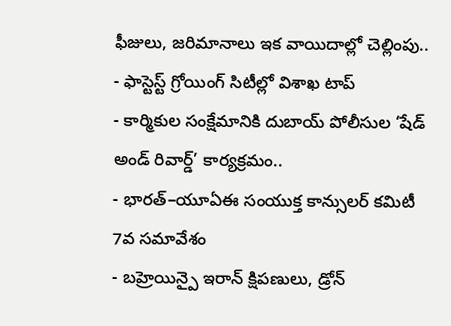ఫీజులు, జరిమానాలు ఇక వాయిదాల్లో చెల్లింపు..
- ఫాస్టెస్ట్ గ్రోయింగ్ సిటీల్లో విశాఖ టాప్
- కార్మికుల సంక్షేమానికి దుబాయ్ పోలీసుల ‘షేడ్ అండ్ రివార్డ్’ కార్యక్రమం..
- భారత్–యూఏఈ సంయుక్త కాన్సులర్ కమిటీ 7వ సమావేశం
- బహ్రెయిన్పై ఇరాన్ క్షిపణులు, డ్రోన్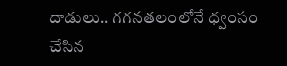దాడులు.. గగనతలంలోనే ధ్వంసం చేసిన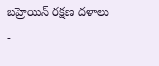బహ్రెయిన్ రక్షణ దళాలు
-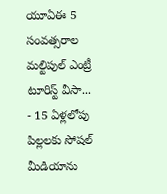యూఏఈ 5 సంవత్సరాల మల్టిపుల్ ఎంట్రీ టూరిస్ట్ వీసా...
- 15 ఏళ్లలోపు పిల్లలకు సోషల్ మీడియాను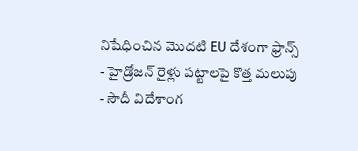నిషేధించిన మొదటి EU దేశంగా ఫ్రాన్స్
- హైడ్రోజన్ రైళ్లు పట్టాలపై కొత్త మలుపు
- సౌదీ విదేశాంగ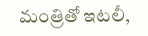మంత్రితో ఇటలీ,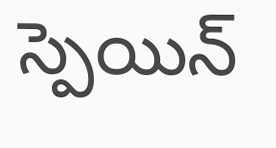స్పెయిన్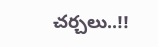చర్చలు..!!